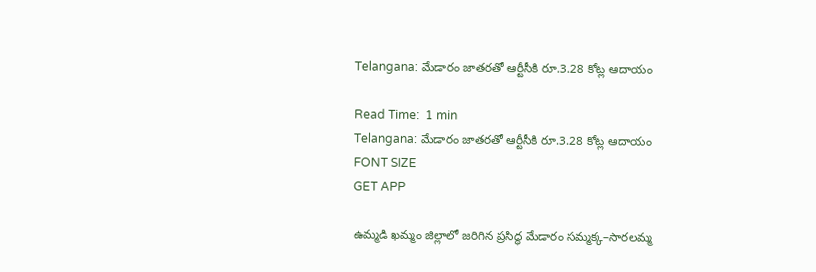Telangana: మేడారం జాతరతో ఆర్టీసీకి రూ.3.28 కోట్ల ఆదాయం

Read Time:  1 min
Telangana: మేడారం జాతరతో ఆర్టీసీకి రూ.3.28 కోట్ల ఆదాయం
FONT SIZE
GET APP

ఉమ్మడి ఖమ్మం జిల్లాలో జరిగిన ప్రసిద్ధ మేడారం సమ్మక్క–సారలమ్మ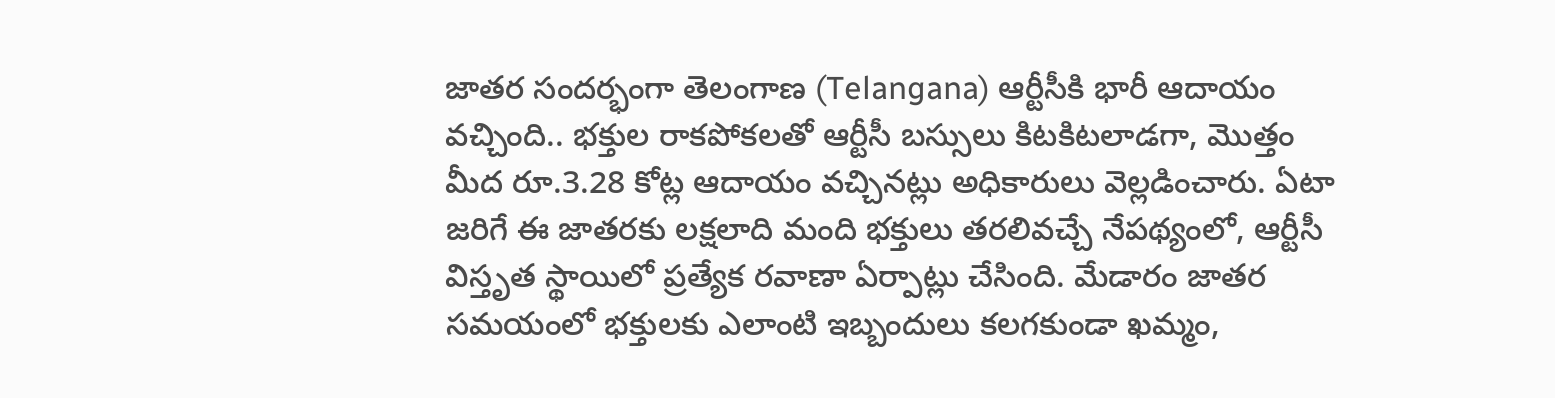జాతర సందర్భంగా తెలంగాణ (Telangana) ఆర్టీసీకి భారీ ఆదాయం వచ్చింది.. భక్తుల రాకపోకలతో ఆర్టీసీ బస్సులు కిటకిటలాడగా, మొత్తం మీద రూ.3.28 కోట్ల ఆదాయం వచ్చినట్లు అధికారులు వెల్లడించారు. ఏటా జరిగే ఈ జాతరకు లక్షలాది మంది భక్తులు తరలివచ్చే నేపథ్యంలో, ఆర్టీసీ విస్తృత స్థాయిలో ప్రత్యేక రవాణా ఏర్పాట్లు చేసింది. మేడారం జాతర సమయంలో భక్తులకు ఎలాంటి ఇబ్బందులు కలగకుండా ఖమ్మం,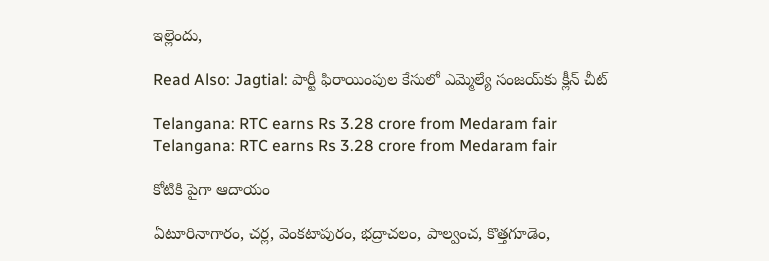ఇల్లెందు,

Read Also: Jagtial: పార్టీ ఫిరాయింపుల కేసులో ఎమ్మెల్యే సంజయ్‌కు క్లీన్ చీట్

Telangana: RTC earns Rs 3.28 crore from Medaram fair
Telangana: RTC earns Rs 3.28 crore from Medaram fair

కోటికి పైగా ఆదాయం

ఏటూరినాగారం, చర్ల, వెంకటాపురం, భద్రాచలం, పాల్వంచ, కొత్తగూడెం,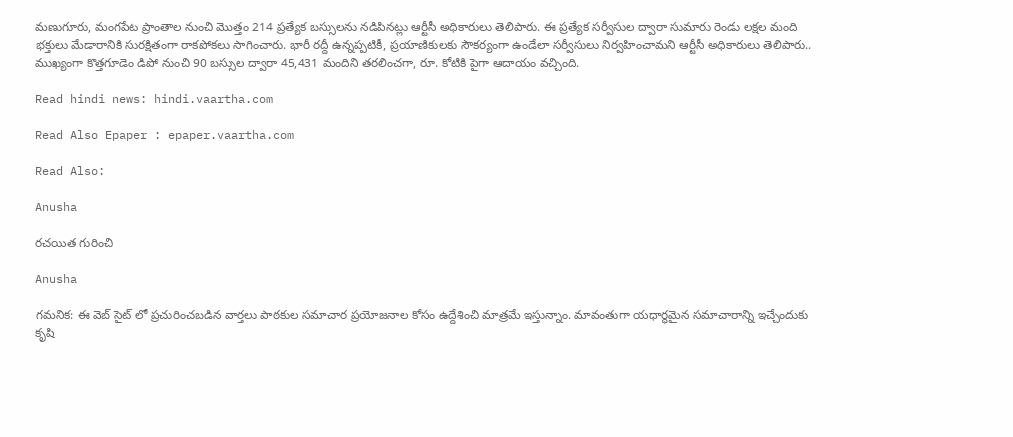మణుగూరు, మంగపేట ప్రాంతాల నుంచి మొత్తం 214 ప్రత్యేక బస్సులను నడిపినట్లు ఆర్టీసీ అధికారులు తెలిపారు. ఈ ప్రత్యేక సర్వీసుల ద్వారా సుమారు రెండు లక్షల మంది భక్తులు మేడారానికి సురక్షితంగా రాకపోకలు సాగించారు. భారీ రద్దీ ఉన్నప్పటికీ, ప్రయాణికులకు సౌకర్యంగా ఉండేలా సర్వీసులు నిర్వహించామని ఆర్టీసీ అధికారులు తెలిపారు.. ముఖ్యంగా కొత్తగూడెం డిపో నుంచి 90 బస్సుల ద్వారా 45,431 మందిని తరలించగా, రూ. కోటికి పైగా ఆదాయం వచ్చింది.

Read hindi news: hindi.vaartha.com

Read Also Epaper : epaper.vaartha.com

Read Also:

Anusha

రచయిత గురించి

Anusha

గమనిక: ఈ వెబ్ సైట్ లో ప్రచురించబడిన వార్తలు పాఠకుల సమాచార ప్రయోజనాల కోసం ఉద్దేశించి మాత్రమే ఇస్తున్నాం. మావంతుగా యధార్థమైన సమాచారాన్ని ఇచ్చేందుకు కృషి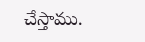చేస్తాము.